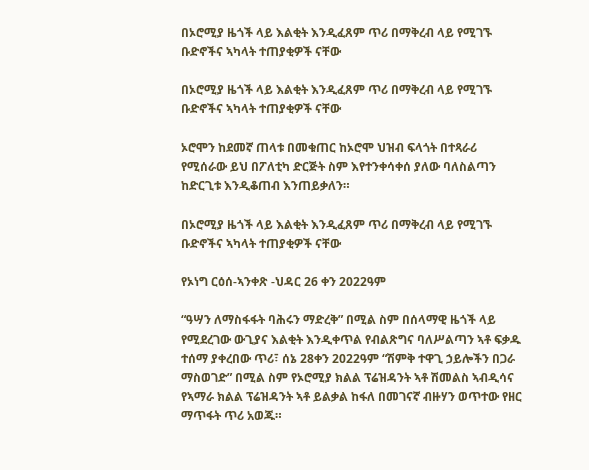በኦሮሚያ ዜጎች ላይ እልቂት እንዲፈጸም ጥሪ በማቅረብ ላይ የሚገኙ ቡድኖችና ኣካላት ተጠያቂዎች ናቸው

በኦሮሚያ ዜጎች ላይ እልቂት እንዲፈጸም ጥሪ በማቅረብ ላይ የሚገኙ ቡድኖችና ኣካላት ተጠያቂዎች ናቸው

ኦሮሞን ከደመኛ ጠላቱ በመቁጠር ከኦሮሞ ህዝብ ፍላጎት በተጻራሪ የሚሰራው ይህ በፖለቲካ ድርጅት ስም እየተንቀሳቀሰ ያለው ባለስልጣን ከድርጊቱ እንዲቆጠብ እንጠይቃለን።

በኦሮሚያ ዜጎች ላይ እልቂት እንዲፈጸም ጥሪ በማቅረብ ላይ የሚገኙ ቡድኖችና ኣካላት ተጠያቂዎች ናቸው

የኦነግ ርዕሰ-ኣንቀጽ -ህዳር 26 ቀን 2022ዓም

“ዓሣን ለማስፋፋት ባሕሩን ማድረቅ” በሚል ስም በሰላማዊ ዜጎች ላይ የሚደረገው ውጊያና እልቂት እንዲቀጥል የብልጽግና ባለሥልጣን ኣቶ ፍቃዱ ተሰማ ያቀረበው ጥሪ፣ ሰኔ 28ቀን 2022ዓም “ሽምቅ ተዋጊ ኃይሎችን በጋራ ማስወገድ” በሚል ስም የኦሮሚያ ክልል ፕሬዝዳንት ኣቶ ሽመልስ ኣብዲሳና የኣማራ ክልል ፕሬዝዳንት ኣቶ ይልቃል ከፋለ በመገናኛ ብዙሃን ወጥተው የዘር ማጥፋት ጥሪ አወጁ።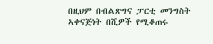በዚህም በብልጽግና ፓርቲ መንግስት ኣቀናጅነት በሺዎች የሚቆጠሩ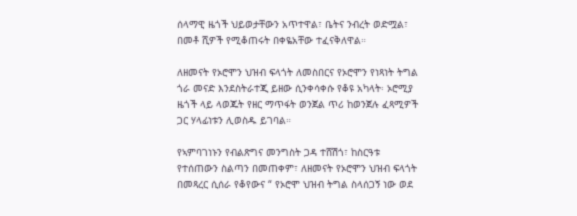ሰላማዊ ዜጎች ህይወታቸውን አጥተዋል፣ ቤትና ንብረት ወድሟል፣ በመቶ ሺዎች የሚቆጠሩት በቀዬአቸው ተፈናቅለዋል።

ለዘመናት የኦሮሞን ህዝብ ፍላጎት ለመስበርና የኦሮሞን የነጻነት ትግል ጎራ መናድ እንደስትራተጂ ይዘው ሲንቀሳቀሱ የቆዩ አካላት፡ ኦሮሚያ ዜጎች ላይ ላወጁት የዘር ማጥፋት ወንጀል ጥሪ ከወንጀሉ ፈጻሚዎች ጋር ሃላፊነቱን ሊወስዱ ይገባል።

የኣምባገነኑን የብልጽግና መንግስት ጋዳ ተሸሽጎ፣ ከስርዓቱ የተሰጠውን ስልጣን በመጠቀም፣ ለዘመናት የኦሮሞን ህዝብ ፍላጎት በመጻረር ሲሰራ የቆየውና “ የኦሮሞ ህዝብ ትግል ስላሰጋኝ ነው ወደ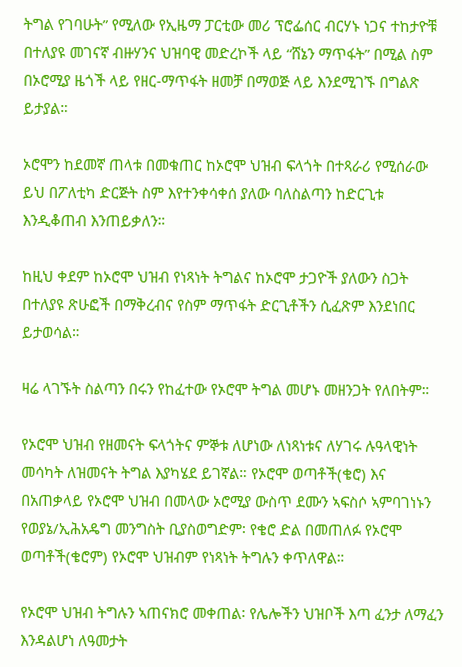ትግል የገባሁት” የሚለው የኢዜማ ፓርቲው መሪ ፕሮፌሰር ብርሃኑ ነጋና ተከታዮቹ በተለያዩ መገናኛ ብዙሃንና ህዝባዊ መድረኮች ላይ “ሸኔን ማጥፋት” በሚል ስም በኦሮሚያ ዜጎች ላይ የዘር-ማጥፋት ዘመቻ በማወጅ ላይ እንደሚገኙ በግልጽ ይታያል።

ኦሮሞን ከደመኛ ጠላቱ በመቁጠር ከኦሮሞ ህዝብ ፍላጎት በተጻራሪ የሚሰራው ይህ በፖለቲካ ድርጅት ስም እየተንቀሳቀሰ ያለው ባለስልጣን ከድርጊቱ እንዲቆጠብ እንጠይቃለን።

ከዚህ ቀደም ከኦሮሞ ህዝብ የነጻነት ትግልና ከኦሮሞ ታጋዮች ያለውን ስጋት በተለያዩ ጽሁፎች በማቅረብና የስም ማጥፋት ድርጊቶችን ሲፈጽም እንደነበር ይታወሳል።

ዛሬ ላገኙት ስልጣን በሩን የከፈተው የኦሮሞ ትግል መሆኑ መዘንጋት የለበትም።

የኦሮሞ ህዝብ የዘመናት ፍላጎትና ምኞቱ ለሆነው ለነጻነቱና ለሃገሩ ሉዓላዊነት መሳካት ለዝመናት ትግል እያካሄደ ይገኛል። የኦሮሞ ወጣቶች(ቄሮ) እና በአጠቃላይ የኦሮሞ ህዝብ በመላው ኦሮሚያ ውስጥ ደሙን ኣፍስሶ ኣምባገነኑን የወያኔ/ኢሕአዴግ መንግስት ቢያስወግድም፡ የቄሮ ድል በመጠለፉ የኦሮሞ ወጣቶች(ቄሮም) የኦሮሞ ህዝብም የነጻነት ትግሉን ቀጥለዋል።

የኦሮሞ ህዝብ ትግሉን ኣጠናክሮ መቀጠል፡ የሌሎችን ህዝቦች እጣ ፈንታ ለማፈን እንዳልሆነ ለዓመታት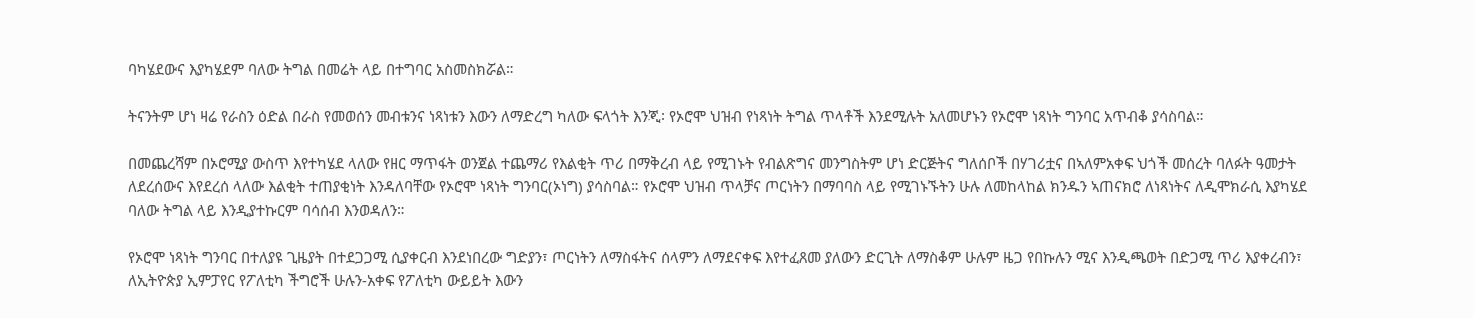ባካሄደውና እያካሄደም ባለው ትግል በመሬት ላይ በተግባር አስመስክሯል።

ትናንትም ሆነ ዛሬ የራስን ዕድል በራስ የመወሰን መብቱንና ነጻነቱን እውን ለማድረግ ካለው ፍላጎት እንጂ፡ የኦሮሞ ህዝብ የነጻነት ትግል ጥላቶች እንደሚሉት አለመሆኑን የኦሮሞ ነጻነት ግንባር አጥብቆ ያሳስባል።

በመጨረሻም በኦሮሚያ ውስጥ እየተካሄደ ላለው የዘር ማጥፋት ወንጀል ተጨማሪ የእልቂት ጥሪ በማቅረብ ላይ የሚገኑት የብልጽግና መንግስትም ሆነ ድርጅትና ግለሰቦች በሃገሪቷና በኣለምአቀፍ ህጎች መሰረት ባለፉት ዓመታት ለደረሰውና እየደረሰ ላለው እልቂት ተጠያቂነት እንዳለባቸው የኦሮሞ ነጻነት ግንባር(ኦነግ) ያሳስባል። የኦሮሞ ህዝብ ጥላቻና ጦርነትን በማባባስ ላይ የሚገኑኙትን ሁሉ ለመከላከል ክንዱን ኣጠናክሮ ለነጻነትና ለዲሞክራሲ እያካሄደ ባለው ትግል ላይ እንዲያተኩርም ባሳሰብ እንወዳለን።

የኦሮሞ ነጻነት ግንባር በተለያዩ ጊዜያት በተደጋጋሚ ሲያቀርብ እንደነበረው ግድያን፣ ጦርነትን ለማስፋትና ሰላምን ለማደናቀፍ እየተፈጸመ ያለውን ድርጊት ለማስቆም ሁሉም ዜጋ የበኩሉን ሚና እንዲጫወት በድጋሚ ጥሪ እያቀረብን፣ ለኢትዮጵያ ኢምፓየር የፖለቲካ ችግሮች ሁሉን-አቀፍ የፖለቲካ ውይይት እውን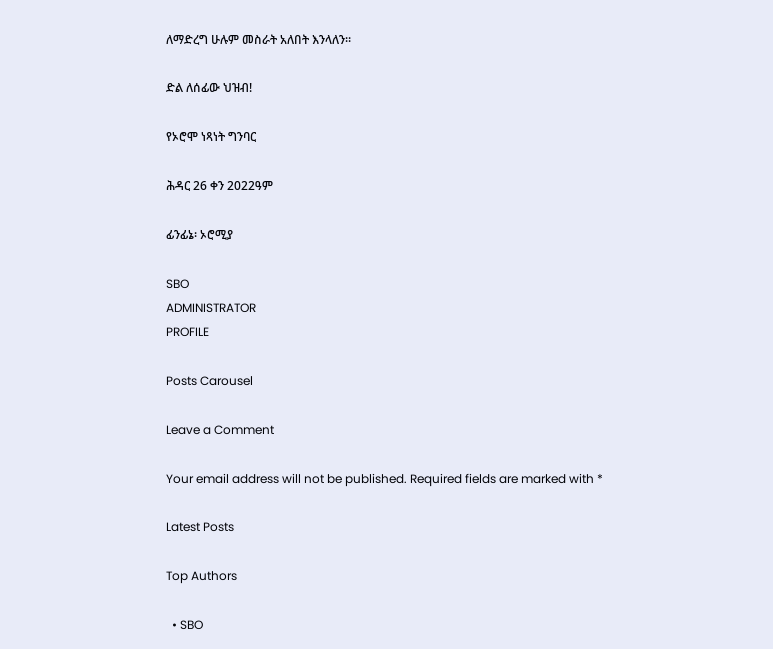ለማድረግ ሁሉም መስራት አለበት እንላለን።

ድል ለሰፊው ህዝብ!

የኦሮሞ ነጻነት ግንባር

ሕዳር 26 ቀን 2022ዓም

ፊንፊኔ፡ ኦሮሚያ

SBO
ADMINISTRATOR
PROFILE

Posts Carousel

Leave a Comment

Your email address will not be published. Required fields are marked with *

Latest Posts

Top Authors

  • SBO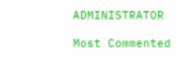ADMINISTRATOR

Most Commented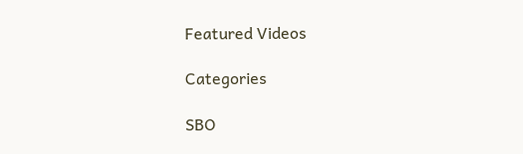Featured Videos

Categories

SBO